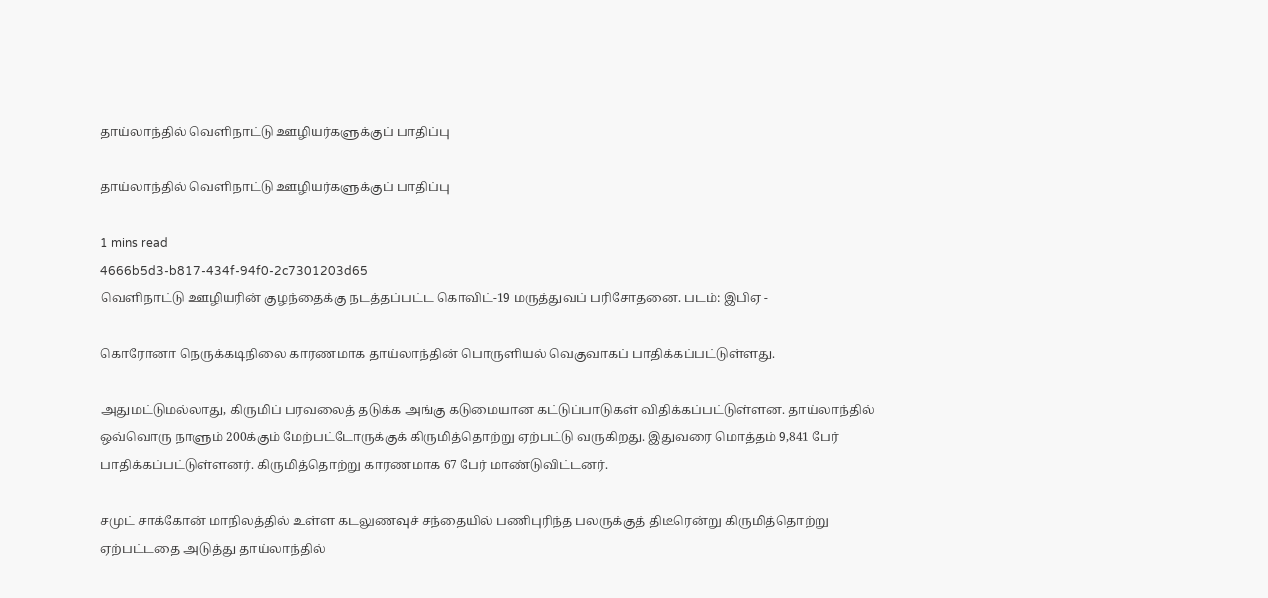தாய்லாந்தில் வெளிநாட்டு ஊழியர்களுக்குப் பாதிப்பு

தாய்லாந்தில் வெளிநாட்டு ஊழியர்களுக்குப் பாதிப்பு

1 mins read
4666b5d3-b817-434f-94f0-2c7301203d65
வெளிநாட்டு ஊழியரின் குழந்தைக்கு நடத்தப்பட்ட கொவிட்-19 மருத்துவப் பரிசோதனை. படம்: இபிஏ -

கொரோனா நெருக்கடிநிலை காரணமாக தாய்லாந்தின் பொருளியல் வெகுவாகப் பாதிக்கப்பட்டுள்ளது.

அதுமட்டுமல்லாது, கிருமிப் பரவலைத் தடுக்க அங்கு கடுமையான கட்டுப்பாடுகள் விதிக்கப்பட்டுள்ளன. தாய்லாந்தில் ஒவ்வொரு நாளும் 200க்கும் மேற்பட்டோருக்குக் கிருமித்தொற்று ஏற்பட்டு வருகிறது. இதுவரை மொத்தம் 9,841 பேர் பாதிக்கப்பட்டுள்ளனர். கிருமித்தொற்று காரணமாக 67 பேர் மாண்டுவிட்டனர்.

சமுட் சாக்கோன் மாநிலத்தில் உள்ள கடலுணவுச் சந்தையில் பணிபுரிந்த பலருக்குத் திடீரென்று கிருமித்தொற்று ஏற்பட்டதை அடுத்து தாய்லாந்தில்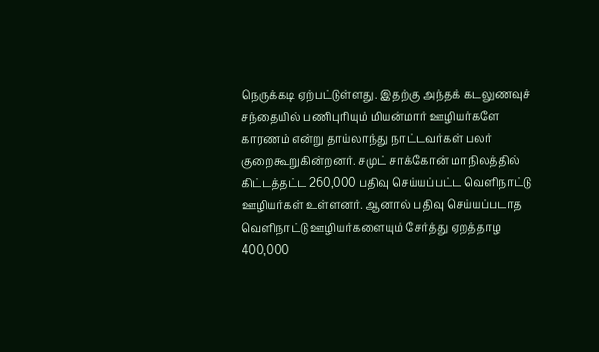நெருக்கடி ஏற்பட்டுள்ளது. இதற்கு அந்தக் கடலுணவுச் சந்தையில் பணிபுரியும் மியன்மார் ஊழியர்களே காரணம் என்று தாய்லாந்து நாட்டவர்கள் பலர் குறைகூறுகின்றனர். சமுட் சாக்கோன் மாநிலத்தில் கிட்டத்தட்ட 260,000 பதிவு செய்யப்பட்ட வெளிநாட்டு ஊழியர்கள் உள்ளனர். ஆனால் பதிவு செய்யப்படாத வெளிநாட்டு ஊழியர்களையும் சேர்த்து ஏறத்தாழ 400,000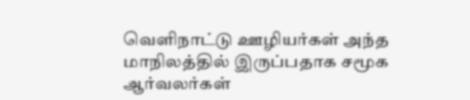வெளிநாட்டு ஊழியர்கள் அந்த மாநிலத்தில் இருப்பதாக சமூக ஆர்வலர்கள்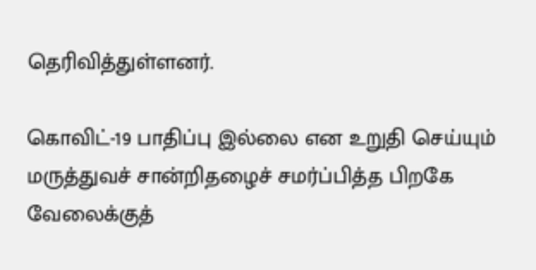தெரிவித்துள்ளனர்.

கொவிட்-19 பாதிப்பு இல்லை என உறுதி செய்யும் மருத்துவச் சான்றிதழைச் சமர்ப்பித்த பிறகே வேலைக்குத்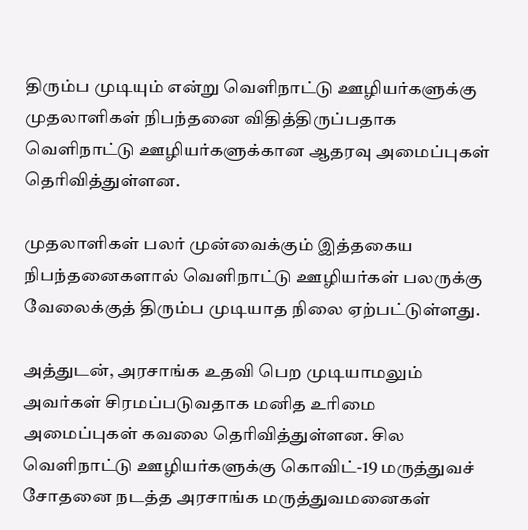திரும்ப முடியும் என்று வெளிநாட்டு ஊழியர்களுக்கு முதலாளிகள் நிபந்தனை விதித்திருப்பதாக வெளிநாட்டு ஊழியர்களுக்கான ஆதரவு அமைப்புகள் தெரிவித்துள்ளன.

முதலாளிகள் பலர் முன்வைக்கும் இத்தகைய நிபந்தனைகளால் வெளிநாட்டு ஊழியர்கள் பலருக்கு வேலைக்குத் திரும்ப முடியாத நிலை ஏற்பட்டுள்ளது.

அத்துடன், அரசாங்க உதவி பெற முடியாமலும் அவர்கள் சிரமப்படுவதாக மனித உரிமை அமைப்புகள் கவலை தெரிவித்துள்ளன. சில வெளிநாட்டு ஊழியர்களுக்கு கொவிட்-19 மருத்துவச் சோதனை நடத்த அரசாங்க மருத்துவமனைகள்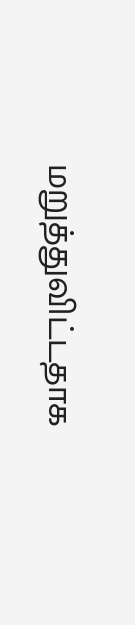மறுத்துவிட்டதாக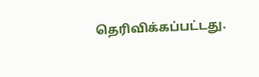தெரிவிக்கப்பட்டது.